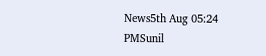News5th Aug 05:24 PMSunil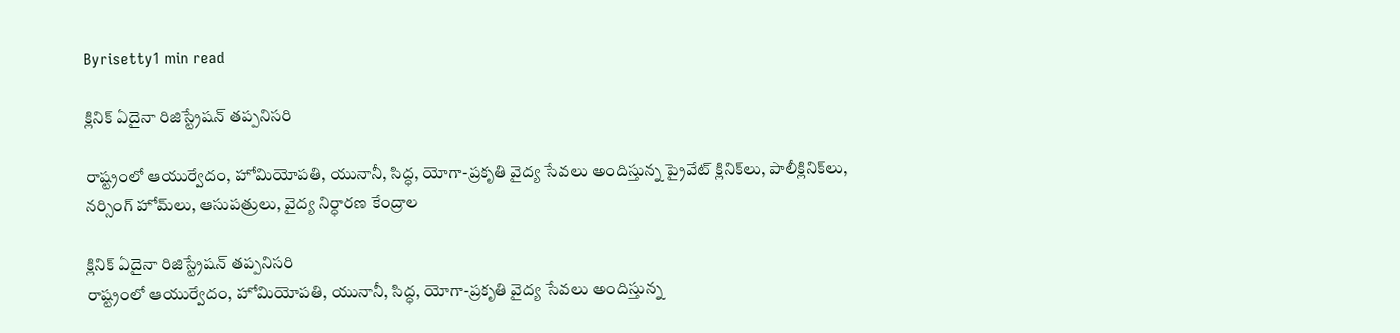Byrisetty1 min read

క్లినిక్‌ ఏదైనా రిజిస్ట్రేష‌న్‌ తప్పనిసరి

రాష్ట్రంలో ఆయుర్వేదం, హోమియోపతి, యునానీ, సిద్ధ, యోగా-ప్రకృతి వైద్య సేవలు అందిస్తున్న ప్రైవేట్‌ క్లినిక్‌లు, పాలీక్లినిక్‌లు, నర్సింగ్‌ హోమ్‌లు, ఆసుపత్రులు, వైద్య నిర్ధారణ కేంద్రాల

క్లినిక్‌ ఏదైనా రిజిస్ట్రేష‌న్‌ తప్పనిసరి
రాష్ట్రంలో ఆయుర్వేదం, హోమియోపతి, యునానీ, సిద్ధ, యోగా-ప్రకృతి వైద్య సేవలు అందిస్తున్న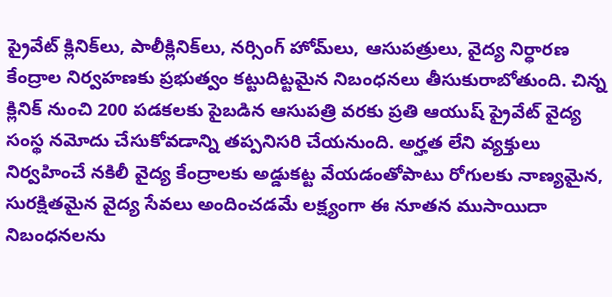ప్రైవేట్‌ క్లినిక్‌లు, పాలీక్లినిక్‌లు, నర్సింగ్‌ హోమ్‌లు, ఆసుపత్రులు, వైద్య నిర్ధారణ కేంద్రాల నిర్వహణకు ప్రభుత్వం కట్టుదిట్టమైన నిబంధనలు తీసుకురాబోతుంది. చిన్న క్లినిక్‌ నుంచి 200 పడకలకు పైబడిన ఆసుపత్రి వరకు ప్రతి ఆయుష్‌ ప్రైవేట్‌ వైద్య సంస్థ నమోదు చేసుకోవడాన్ని తప్పనిసరి చేయనుంది. అర్హత లేని వ్యక్తులు నిర్వహించే నకిలీ వైద్య కేంద్రాలకు అడ్డుకట్ట వేయడంతోపాటు రోగులకు నాణ్యమైన, సురక్షితమైన వైద్య సేవలు అందించడమే లక్ష్యంగా ఈ నూతన ముసాయిదా నిబంధనలను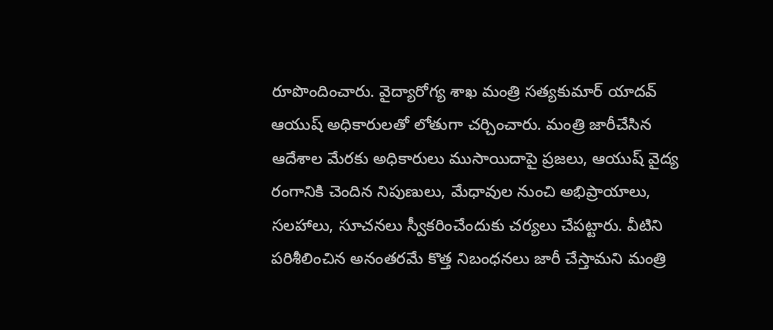రూపొందించారు. వైద్యారోగ్య శాఖ మంత్రి సత్యకుమార్ యాదవ్‌ ఆయుష్ అధికారులతో లోతుగా చర్చించారు. మంత్రి జారీచేసిన ఆదేశాల మేరకు అధికారులు ముసాయిదాపై ప్రజలు, ఆయుష్ వైద్య రంగానికి చెందిన నిపుణులు, మేధావుల నుంచి అభిప్రాయాలు, సలహాలు, సూచనలు స్వీకరించేందుకు చర్యలు చేపట్టారు. వీటిని పరిశీలించిన అనంతరమే కొత్త నిబంధనలు జారీ చేస్తామని మంత్రి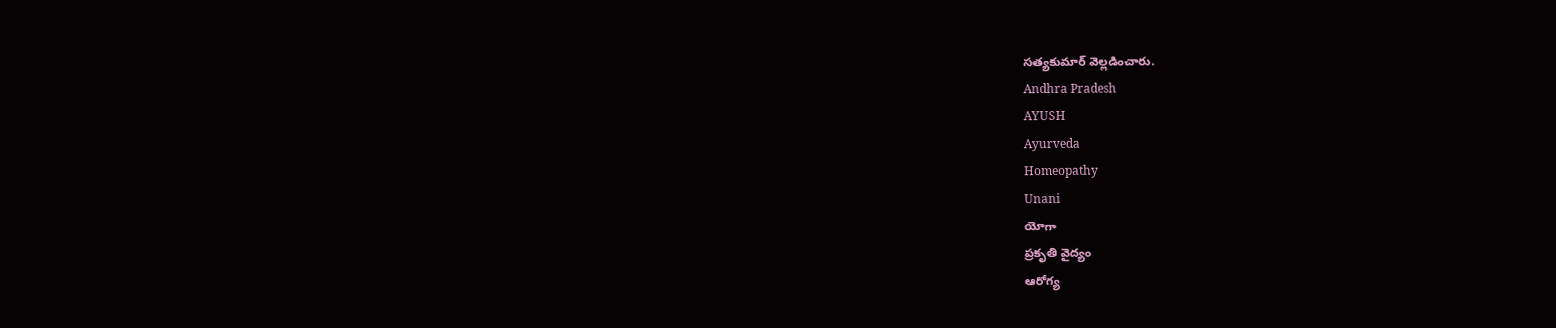సత్యకుమార్ వెల్ల‌డించారు.
Andhra Pradesh
AYUSH
Ayurveda
Homeopathy
Unani
యోగా
ప్రకృతి వైద్యం
ఆరోగ్య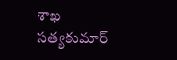శాఖ
సత్యకుమార్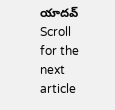యాదవ్
Scroll for the next article